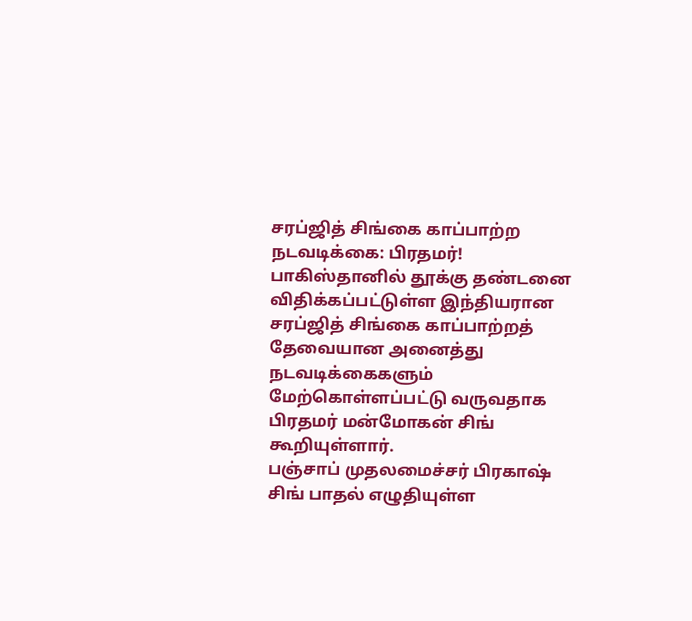சரப்ஜித் சிங்கை காப்பாற்ற நடவடிக்கை: பிரதமர்!
பாகிஸ்தானில் தூக்கு தண்டனை விதிக்கப்பட்டுள்ள இந்தியரான சரப்ஜித் சிங்கை காப்பாற்றத் தேவையான அனைத்து நடவடிக்கைகளும் மேற்கொள்ளப்பட்டு வருவதாக பிரதமர் மன்மோகன் சிங் கூறியுள்ளார்.
பஞ்சாப் முதலமைச்சர் பிரகாஷ் சிங் பாதல் எழுதியுள்ள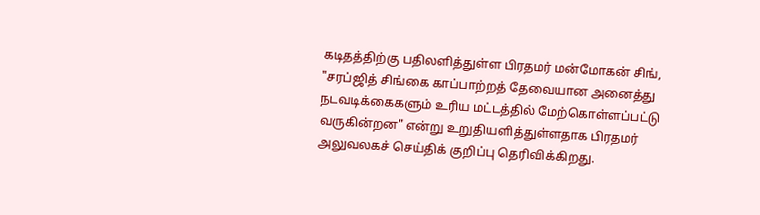கடிதத்திற்கு பதிலளித்துள்ள பிரதமர் மன்மோகன் சிங், "சரப்ஜித் சிங்கை காப்பாற்றத் தேவையான அனைத்து நடவடிக்கைகளும் உரிய மட்டத்தில் மேற்கொள்ளப்பட்டு வருகின்றன" என்று உறுதியளித்துள்ளதாக பிரதமர் அலுவலகச் செய்திக் குறிப்பு தெரிவிக்கிறது.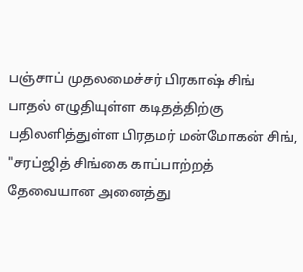பஞ்சாப் முதலமைச்சர் பிரகாஷ் சிங் பாதல் எழுதியுள்ள கடிதத்திற்கு பதிலளித்துள்ள பிரதமர் மன்மோகன் சிங், "சரப்ஜித் சிங்கை காப்பாற்றத் தேவையான அனைத்து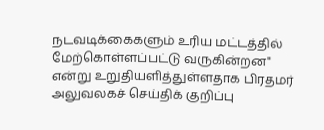நடவடிக்கைகளும் உரிய மட்டத்தில் மேற்கொள்ளப்பட்டு வருகின்றன" என்று உறுதியளித்துள்ளதாக பிரதமர் அலுவலகச் செய்திக் குறிப்பு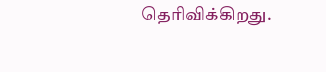தெரிவிக்கிறது.